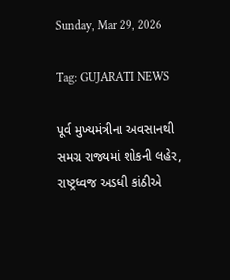Sunday, Mar 29, 2026

Tag: GUJARATI NEWS

પૂર્વ મુખ્યમંત્રીના અવસાનથી સમગ્ર રાજ્યમાં શોકની લહેર, રાષ્ટ્રધ્વજ અડધી કાંઠીએ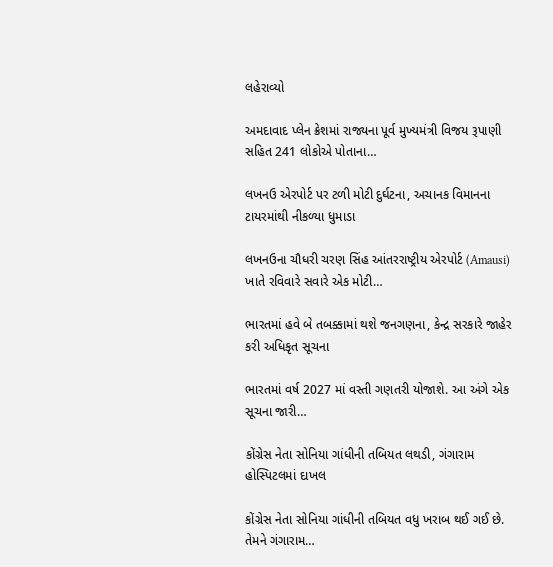લહેરાવ્યો

અમદાવાદ પ્લેન ક્રેશમાં રાજ્યના પૂર્વ મુખ્યમંત્રી વિજય રૂપાણી સહિત 241 લોકોએ પોતાના…

લખનઉ એરપોર્ટ પર ટળી મોટી દુર્ઘટના, અચાનક વિમાનના ટાયરમાંથી નીકળ્યા ધુમાડા

લખનઉના ચૌધરી ચરણ સિંહ આંતરરાષ્ટ્રીય એરપોર્ટ (Amausi) ખાતે રવિવારે સવારે એક મોટી…

ભારતમાં હવે બે તબક્કામાં થશે જનગણના, કેન્દ્ર સરકારે જાહેર કરી અધિકૃત સૂચના

ભારતમાં વર્ષ 2027 માં વસ્તી ગણતરી યોજાશે. આ અંગે એક સૂચના જારી…

કોંગ્રેસ નેતા સોનિયા ગાંધીની તબિયત લથડી, ગંગારામ હોસ્પિટલમાં દાખલ

કોંગ્રેસ નેતા સોનિયા ગાંધીની તબિયત વધુ ખરાબ થઈ ગઈ છે. તેમને ગંગારામ…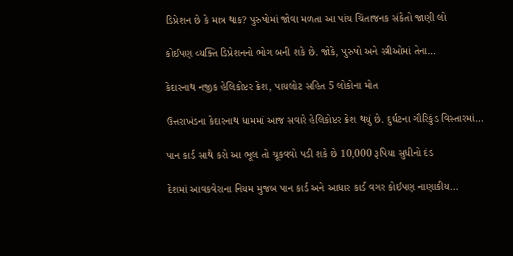ડિપ્રેશન છે કે માત્ર થાક? પુરુષોમાં જોવા મળતા આ પાંચ ચિંતાજનક સંકેતો જાણી લો

કોઈપણ વ્યક્તિ ડિપ્રેશનનો ભોગ બની શકે છે. જોકે, પુરુષો અને સ્ત્રીઓમાં તેના…

કેદારનાથ નજીક હેલિકોપ્ટર ક્રેશ, પાયલોટ સહિત 5 લોકોના મોત

ઉત્તરાખંડના કેદારનાથ ધામમાં આજ સવારે હેલિકોપ્ટર ક્રેશ થયું છે. દુર્ઘટના ગૌરિકુંડ વિસ્તારમાં…

પાન કાર્ડ સાથે કરો આ ભૂલ તો ચૂકવવો પડી શકે છે 10,000 રૂપિયા સુધીનો દંડ

દેશમાં આવકવેરાના નિયમ મુજબ પાન કાર્ડ અને આધાર કાર્ડ વગર કોઈપણ નાણાકીય…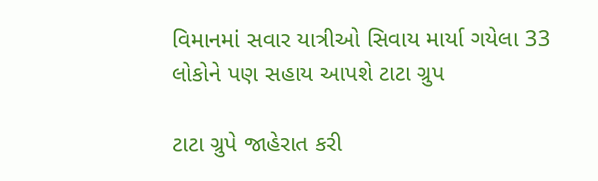વિમાનમાં સવાર યાત્રીઓ સિવાય માર્યા ગયેલા 33 લોકોને પણ સહાય આપશે ટાટા ગ્રુપ

ટાટા ગ્રુપે જાહેરાત કરી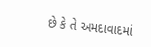છે કે તે અમદાવાદમાં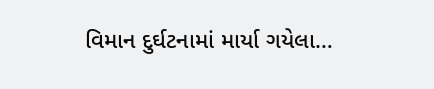વિમાન દુર્ઘટનામાં માર્યા ગયેલા…